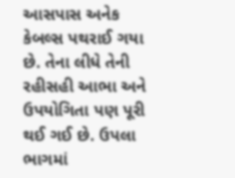આસપાસ અનેક કેબલ્સ પથરાઈ ગયા છે. તેના લીધે તેની રહીસહી આભા અને ઉપયોગિતા પણ પૂરી થઈ ગઈ છે. ઉપલા ભાગમાં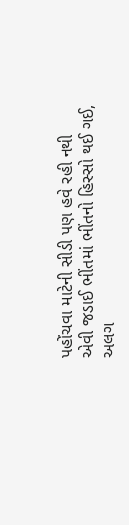પહોંચવા માટેની સીડી પણ હવે રહી નથી
એવી જડાઈ ભીંતમાં ભીંતનો હિસ્સો થઈ ગઈ,
અલગ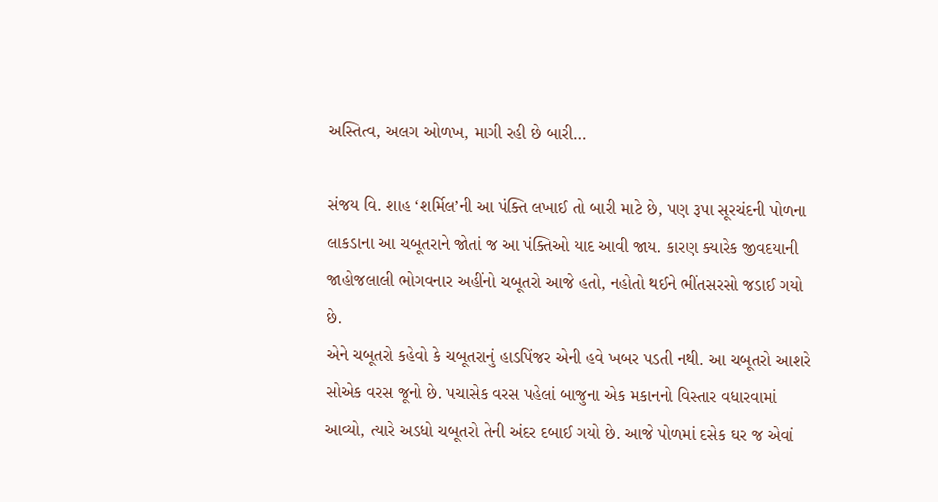અસ્તિત્વ, અલગ ઓળખ, માગી રહી છે બારી…

સંજય વિ. શાહ ‘શર્મિલ’ની આ પંક્તિ લખાઈ તો બારી માટે છે, પણ રૂપા સૂરચંદની પોળના લાકડાના આ ચબૂતરાને જોતાં જ આ પંક્તિઓ યાદ આવી જાય. કારણ ક્યારેક જીવદયાની જાહોજલાલી ભોગવનાર અહીંનો ચબૂતરો આજે હતો, નહોતો થઈને ભીંતસરસો જડાઈ ગયો છે.
એને ચબૂતરો કહેવો કે ચબૂતરાનું હાડપિંજર એની હવે ખબર પડતી નથી. આ ચબૂતરો આશરે સોએક વરસ જૂનો છે. પચાસેક વરસ પહેલાં બાજુના એક મકાનનો વિસ્તાર વધારવામાં આવ્યો, ત્યારે અડધો ચબૂતરો તેની અંદર દબાઈ ગયો છે. આજે પોળમાં દસેક ઘર જ એવાં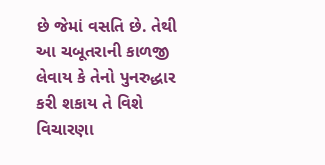છે જેમાં વસતિ છે. તેથી આ ચબૂતરાની કાળજી લેવાય કે તેનો પુનરુદ્ધાર કરી શકાય તે વિશે વિચારણા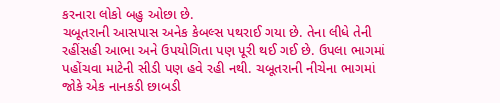કરનારા લોકો બહુ ઓછા છે.
ચબૂતરાની આસપાસ અનેક કેબલ્સ પથરાઈ ગયા છે. તેના લીધે તેની રહીંસહી આભા અને ઉપયોગિતા પણ પૂરી થઈ ગઈ છે. ઉપલા ભાગમાં પહોંચવા માટેની સીડી પણ હવે રહી નથી. ચબૂતરાની નીચેના ભાગમાં જોકે એક નાનકડી છાબડી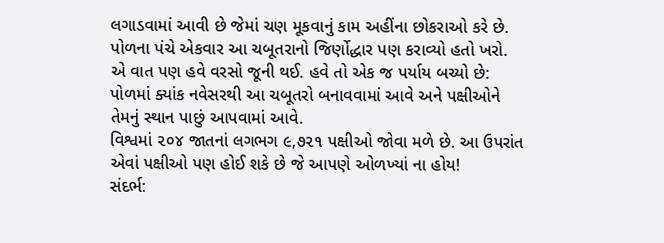લગાડવામાં આવી છે જેમાં ચણ મૂકવાનું કામ અહીંના છોકરાઓ કરે છે.
પોળના પંચે એકવાર આ ચબૂતરાનો જિર્ણોદ્ધાર પણ કરાવ્યો હતો ખરો. એ વાત પણ હવે વરસો જૂની થઈ. હવે તો એક જ પર્યાય બચ્યો છે: પોળમાં ક્યાંક નવેસરથી આ ચબૂતરો બનાવવામાં આવે અને પક્ષીઓને તેમનું સ્થાન પાછું આપવામાં આવે.
વિશ્વમાં ૨૦૪ જાતનાં લગભગ ૯,૭૨૧ પક્ષીઓ જોવા મળે છે. આ ઉપરાંત એવાં પક્ષીઓ પણ હોઈ શકે છે જે આપણે ઓળખ્યાં ના હોય!
સંદર્ભ: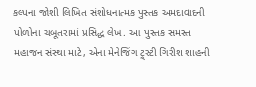કલ્પના જોશી લિખિત સંશોધનાત્મક પુસ્તક અમદાવાદની પોળોના ચબૂતરામાં પ્રસિદ્ધ લેખ. આ પુસ્તક સમસ્ત મહાજન સંસ્થા માટે, એના મેનેજિંગ ટ્ર્સ્ટી ગિરીશ શાહની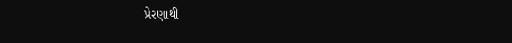પ્રેરણાથી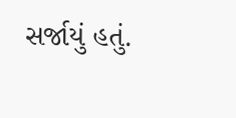સર્જાયું હતું.